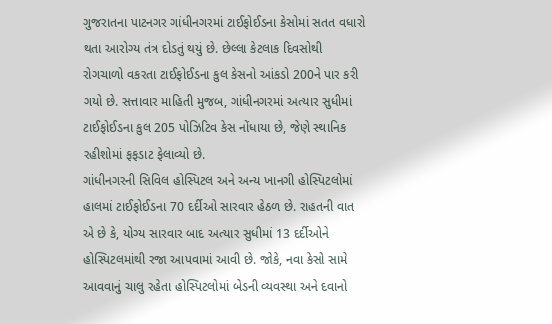ગુજરાતના પાટનગર ગાંધીનગરમાં ટાઈફોઈડના કેસોમાં સતત વધારો થતા આરોગ્ય તંત્ર દોડતું થયું છે. છેલ્લા કેટલાક દિવસોથી રોગચાળો વકરતા ટાઈફોઈડના કુલ કેસનો આંકડો 200ને પાર કરી ગયો છે. સત્તાવાર માહિતી મુજબ, ગાંધીનગરમાં અત્યાર સુધીમાં ટાઈફોઈડના કુલ 205 પોઝિટિવ કેસ નોંધાયા છે, જેણે સ્થાનિક રહીશોમાં ફફડાટ ફેલાવ્યો છે.
ગાંધીનગરની સિવિલ હોસ્પિટલ અને અન્ય ખાનગી હોસ્પિટલોમાં હાલમાં ટાઈફોઈડના 70 દર્દીઓ સારવાર હેઠળ છે. રાહતની વાત એ છે કે, યોગ્ય સારવાર બાદ અત્યાર સુધીમાં 13 દર્દીઓને હોસ્પિટલમાંથી રજા આપવામાં આવી છે. જોકે, નવા કેસો સામે આવવાનું ચાલુ રહેતા હોસ્પિટલોમાં બેડની વ્યવસ્થા અને દવાનો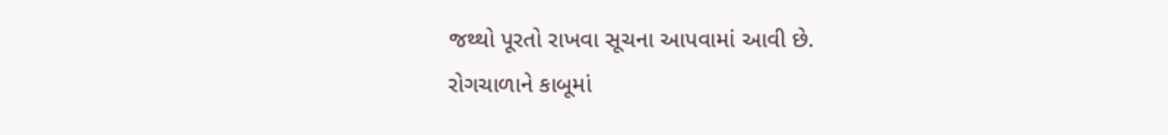જથ્થો પૂરતો રાખવા સૂચના આપવામાં આવી છે.
રોગચાળાને કાબૂમાં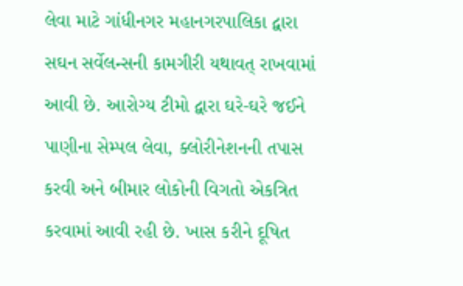લેવા માટે ગાંધીનગર મહાનગરપાલિકા દ્વારા સઘન સર્વેલન્સની કામગીરી યથાવત્ રાખવામાં આવી છે. આરોગ્ય ટીમો દ્વારા ઘરે-ઘરે જઈને પાણીના સેમ્પલ લેવા, ક્લોરીનેશનની તપાસ કરવી અને બીમાર લોકોની વિગતો એકત્રિત કરવામાં આવી રહી છે. ખાસ કરીને દૂષિત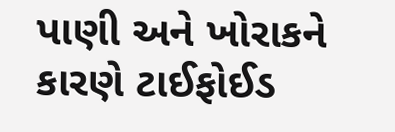પાણી અને ખોરાકને કારણે ટાઈફોઈડ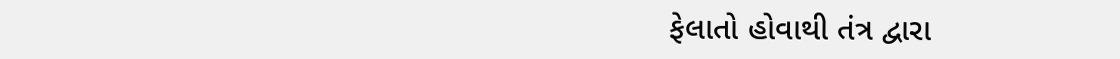ફેલાતો હોવાથી તંત્ર દ્વારા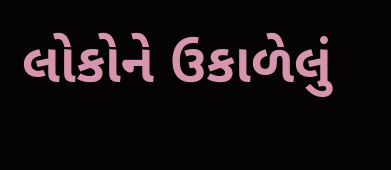લોકોને ઉકાળેલું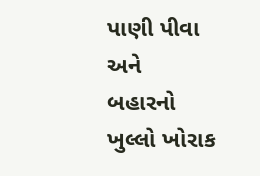પાણી પીવા અને બહારનો ખુલ્લો ખોરાક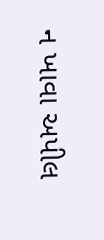ન ખાવા અપીલ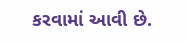કરવામાં આવી છે.